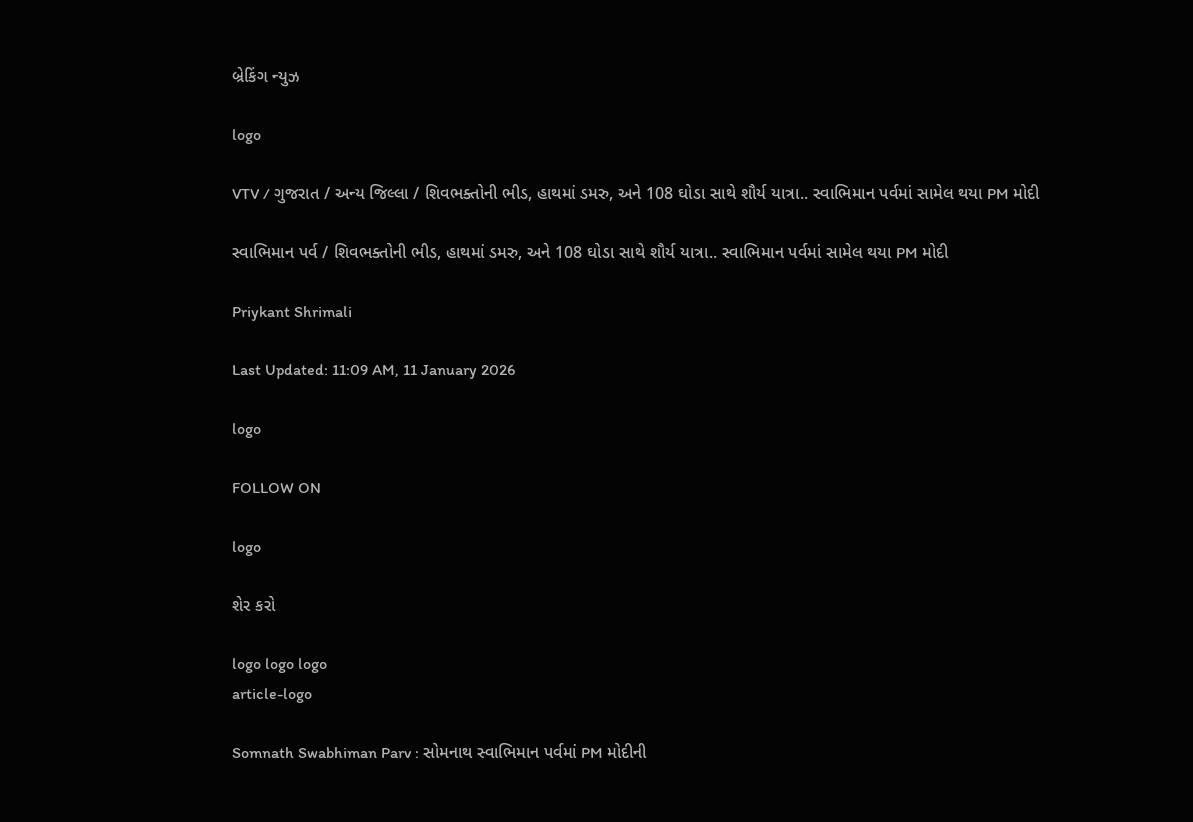બ્રેકિંગ ન્યુઝ

logo

VTV / ગુજરાત / અન્ય જિલ્લા / શિવભક્તોની ભીડ, હાથમાં ડમરુ, અને 108 ઘોડા સાથે શૌર્ય યાત્રા.. સ્વાભિમાન પર્વમાં સામેલ થયા PM મોદી

સ્વાભિમાન પર્વ / શિવભક્તોની ભીડ, હાથમાં ડમરુ, અને 108 ઘોડા સાથે શૌર્ય યાત્રા.. સ્વાભિમાન પર્વમાં સામેલ થયા PM મોદી

Priykant Shrimali

Last Updated: 11:09 AM, 11 January 2026

logo

FOLLOW ON

logo

શેર કરો

logo logo logo
article-logo

Somnath Swabhiman Parv : સોમનાથ સ્વાભિમાન પર્વમાં PM મોદીની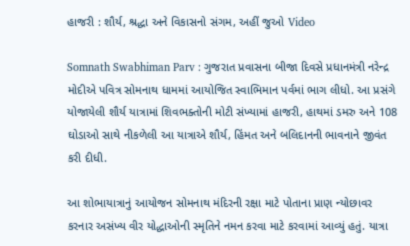હાજરી : શૌર્ય, શ્રદ્ધા અને વિકાસનો સંગમ, અહીં જુઓ Video

Somnath Swabhiman Parv : ગુજરાત પ્રવાસના બીજા દિવસે પ્રધાનમંત્રી નરેન્દ્ર મોદીએ પવિત્ર સોમનાથ ધામમાં આયોજિત સ્વાભિમાન પર્વમાં ભાગ લીધો. આ પ્રસંગે યોજાયેલી શૌર્ય યાત્રામાં શિવભક્તોની મોટી સંખ્યામાં હાજરી, હાથમાં ડમરુ અને 108 ઘોડાઓ સાથે નીકળેલી આ યાત્રાએ શૌર્ય, હિંમત અને બલિદાનની ભાવનાને જીવંત કરી દીધી.

આ શોભાયાત્રાનું આયોજન સોમનાથ મંદિરની રક્ષા માટે પોતાના પ્રાણ ન્યોછાવર કરનાર અસંખ્ય વીર યોદ્ધાઓની સ્મૃતિને નમન કરવા માટે કરવામાં આવ્યું હતું. યાત્રા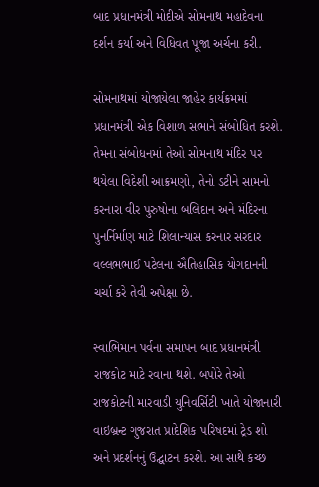બાદ પ્રધાનમંત્રી મોદીએ સોમનાથ મહાદેવના દર્શન કર્યા અને વિધિવત પૂજા અર્ચના કરી.

સોમનાથમાં યોજાયેલા જાહેર કાર્યક્રમમાં પ્રધાનમંત્રી એક વિશાળ સભાને સંબોધિત કરશે. તેમના સંબોધનમાં તેઓ સોમનાથ મંદિર પર થયેલા વિદેશી આક્રમણો, તેનો ડટીને સામનો કરનારા વીર પુરુષોના બલિદાન અને મંદિરના પુનર્નિર્માણ માટે શિલાન્યાસ કરનાર સરદાર વલ્લભભાઈ પટેલના ઐતિહાસિક યોગદાનની ચર્ચા કરે તેવી અપેક્ષા છે.

સ્વાભિમાન પર્વના સમાપન બાદ પ્રધાનમંત્રી રાજકોટ માટે રવાના થશે. બપોરે તેઓ રાજકોટની મારવાડી યુનિવર્સિટી ખાતે યોજાનારી વાઇબ્રન્ટ ગુજરાત પ્રાદેશિક પરિષદમાં ટ્રેડ શો અને પ્રદર્શનનું ઉદ્ઘાટન કરશે. આ સાથે કચ્છ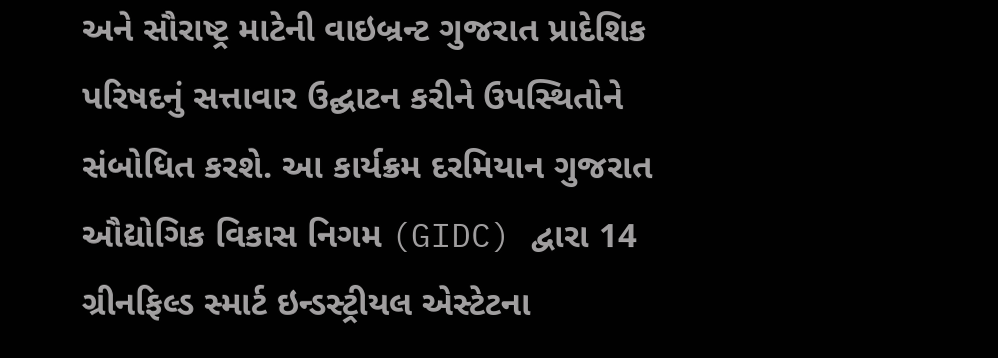અને સૌરાષ્ટ્ર માટેની વાઇબ્રન્ટ ગુજરાત પ્રાદેશિક પરિષદનું સત્તાવાર ઉદ્ઘાટન કરીને ઉપસ્થિતોને સંબોધિત કરશે. આ કાર્યક્રમ દરમિયાન ગુજરાત ઔદ્યોગિક વિકાસ નિગમ (GIDC) દ્વારા 14 ગ્રીનફિલ્ડ સ્માર્ટ ઇન્ડસ્ટ્રીયલ એસ્ટેટના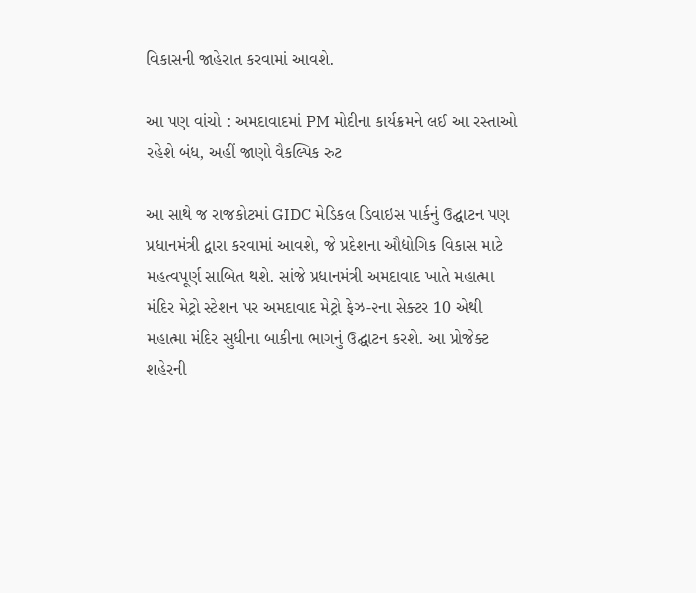વિકાસની જાહેરાત કરવામાં આવશે.

આ પણ વાંચો : અમદાવાદમાં PM મોદીના કાર્યક્રમને લઈ આ રસ્તાઓ રહેશે બંધ, અહીં જાણો વૈકલ્પિક રુટ

આ સાથે જ રાજકોટમાં GIDC મેડિકલ ડિવાઇસ પાર્કનું ઉદ્ઘાટન પણ પ્રધાનમંત્રી દ્વારા કરવામાં આવશે, જે પ્રદેશના ઔદ્યોગિક વિકાસ માટે મહત્વપૂર્ણ સાબિત થશે. સાંજે પ્રધાનમંત્રી અમદાવાદ ખાતે મહાત્મા મંદિર મેટ્રો સ્ટેશન પર અમદાવાદ મેટ્રો ફેઝ-૨ના સેક્ટર 10 એથી મહાત્મા મંદિર સુધીના બાકીના ભાગનું ઉદ્ઘાટન કરશે. આ પ્રોજેક્ટ શહેરની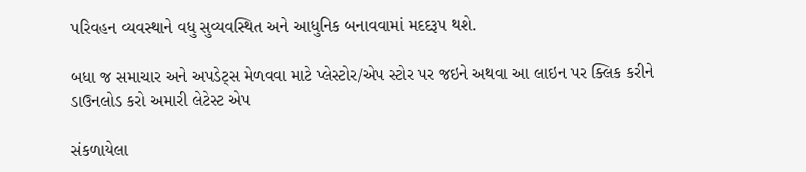પરિવહન વ્યવસ્થાને વધુ સુવ્યવસ્થિત અને આધુનિક બનાવવામાં મદદરૂપ થશે.

બધા જ સમાચાર અને અપડેટ્સ મેળવવા માટે પ્લેસ્ટોર/એપ સ્ટોર પર જઇને અથવા આ લાઇન પર ક્લિક કરીને ડાઉનલોડ કરો અમારી લેટેસ્ટ એપ

સંકળાયેલા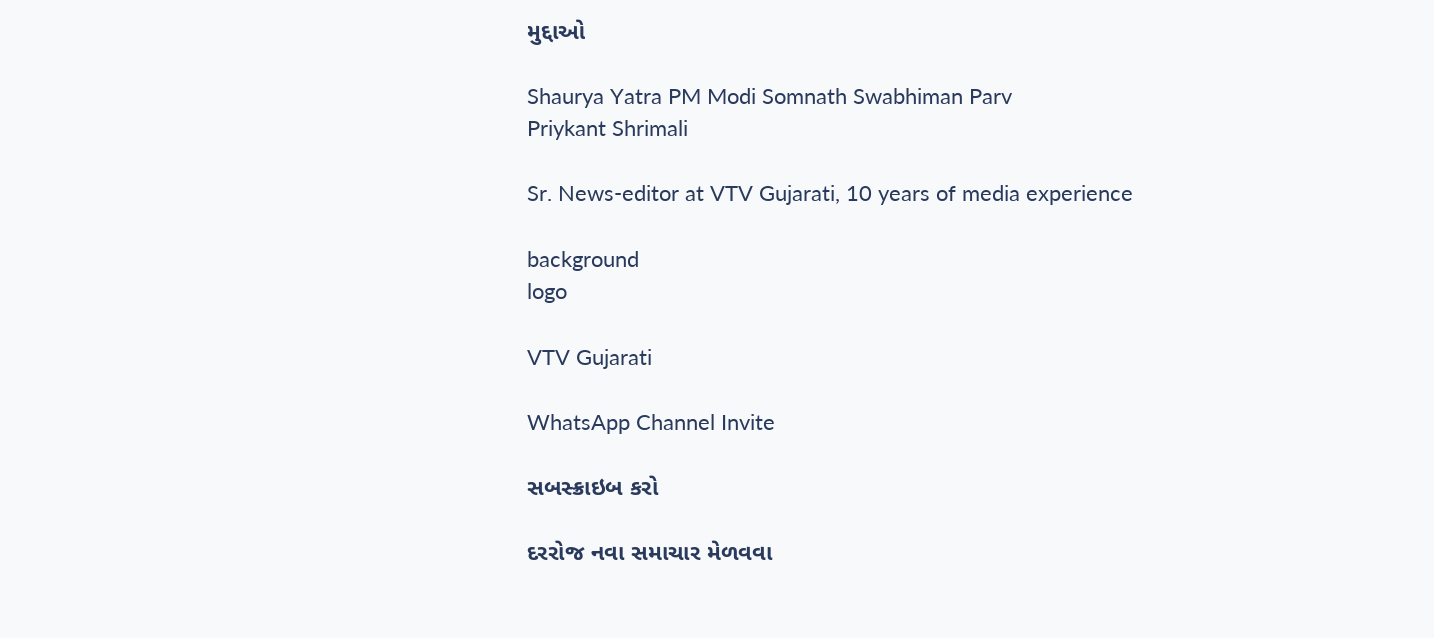મુદ્દાઓ

Shaurya Yatra PM Modi Somnath Swabhiman Parv
Priykant Shrimali

Sr. News-editor at VTV Gujarati, 10 years of media experience

background
logo

VTV Gujarati

WhatsApp Channel Invite

સબસ્ક્રાઇબ કરો

દરરોજ નવા સમાચાર મેળવવા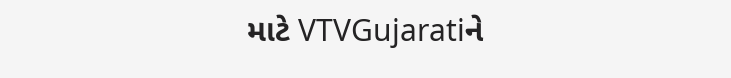માટે VTVGujaratiને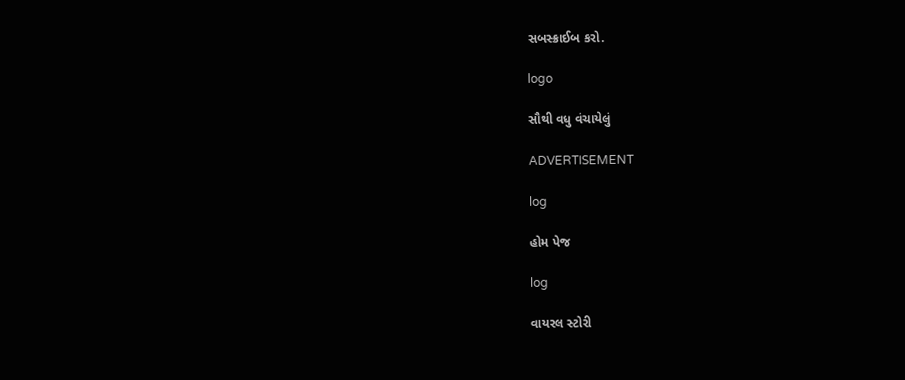સબસ્ક્રાઈબ કરો.

logo

સૌથી વધુ વંચાયેલું

ADVERTISEMENT

log

હોમ પેજ

log

વાયરલ સ્ટોરી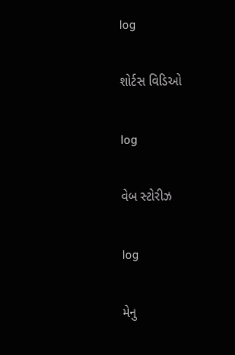log

શોર્ટસ વિડિઓ

log

વેબ સ્ટોરીઝ

log

મેનુ